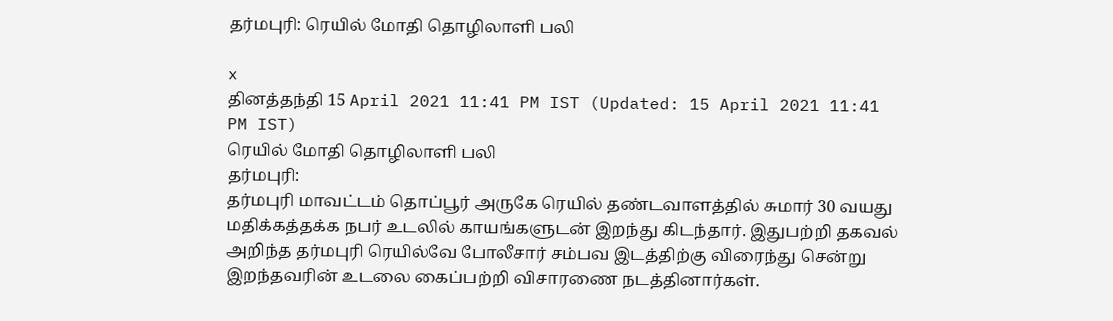தர்மபுரி: ரெயில் மோதி தொழிலாளி பலி

x
தினத்தந்தி 15 April 2021 11:41 PM IST (Updated: 15 April 2021 11:41 PM IST)
ரெயில் மோதி தொழிலாளி பலி
தர்மபுரி:
தர்மபுரி மாவட்டம் தொப்பூர் அருகே ரெயில் தண்டவாளத்தில் சுமார் 30 வயது மதிக்கத்தக்க நபர் உடலில் காயங்களுடன் இறந்து கிடந்தார். இதுபற்றி தகவல் அறிந்த தர்மபுரி ரெயில்வே போலீசார் சம்பவ இடத்திற்கு விரைந்து சென்று இறந்தவரின் உடலை கைப்பற்றி விசாரணை நடத்தினார்கள்.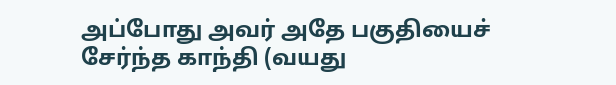அப்போது அவர் அதே பகுதியைச் சேர்ந்த காந்தி (வயது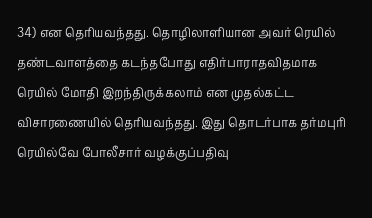34) என தெரியவந்தது. தொழிலாளியான அவர் ரெயில் தண்டவாளத்தை கடந்தபோது எதிர்பாராதவிதமாக ரெயில் மோதி இறந்திருக்கலாம் என முதல்கட்ட விசாரணையில் தெரியவந்தது. இது தொடர்பாக தர்மபுரி ரெயில்வே போலீசார் வழக்குப்பதிவு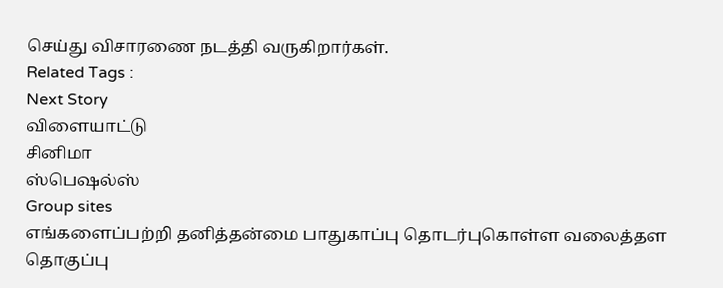செய்து விசாரணை நடத்தி வருகிறார்கள்.
Related Tags :
Next Story
விளையாட்டு
சினிமா
ஸ்பெஷல்ஸ்
Group sites
எங்களைப்பற்றி தனித்தன்மை பாதுகாப்பு தொடர்புகொள்ள வலைத்தள தொகுப்பு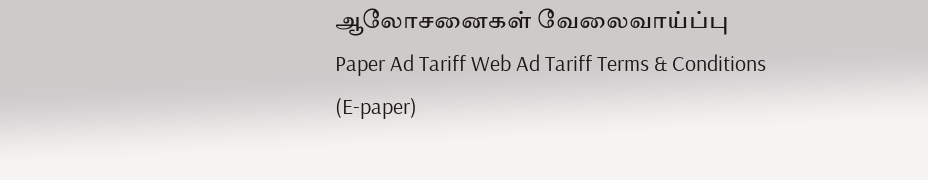ஆலோசனைகள் வேலைவாய்ப்பு
Paper Ad Tariff Web Ad Tariff Terms & Conditions (E-paper)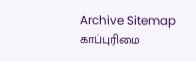Archive Sitemap
காப்புரிமை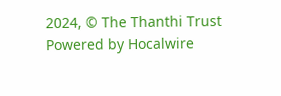2024, © The Thanthi Trust Powered by Hocalwire